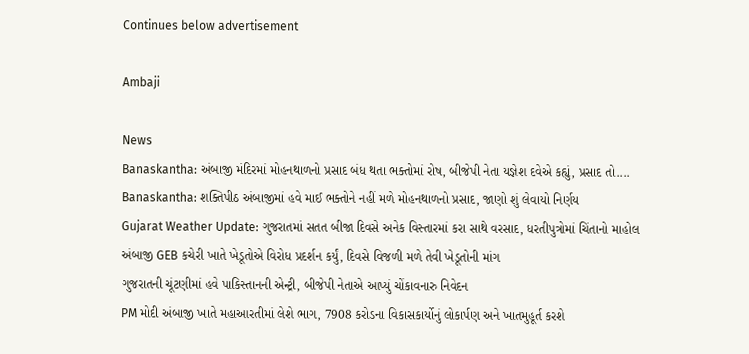Continues below advertisement

Ambaji

News
Banaskantha: અંબાજી મંદિરમાં મોહનથાળનો પ્રસાદ બંધ થતા ભક્તોમાં રોષ, બીજેપી નેતા યજ્ઞેશ દવેએ કહ્યું, પ્રસાદ તો....
Banaskantha: શક્તિપીઠ અંબાજીમાં હવે માઈ ભક્તોને નહીં મળે મોહનથાળનો પ્રસાદ, જાણો શું લેવાયો નિર્ણય
Gujarat Weather Update: ગુજરાતમાં સતત બીજા દિવસે અનેક વિસ્તારમાં કરા સાથે વરસાદ, ધરતીપુત્રોમાં ચિંતાનો માહોલ
અંબાજી GEB કચેરી ખાતે ખેડૂતોએ વિરોધ પ્રદર્શન કર્યું, દિવસે વિજળી મળે તેવી ખેડૂતોની માંગ
ગુજરાતની ચૂંટણીમાં હવે પાકિસ્તાનની એન્ટ્રી, બીજેપી નેતાએ આપ્યું ચોંકાવનારુ નિવેદન
PM મોદી અંબાજી ખાતે મહાઆરતીમાં લેશે ભાગ, 7908 કરોડના વિકાસકાર્યોનું લોકાર્પણ અને ખાતમુહૂર્ત કરશે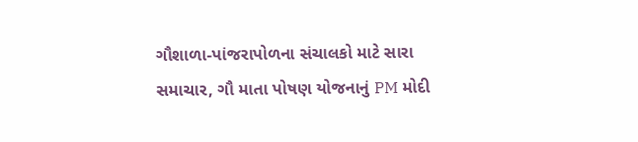ગૌશાળા-પાંજરાપોળના સંચાલકો માટે સારા સમાચાર, ગૌ માતા પોષણ યોજનાનું PM મોદી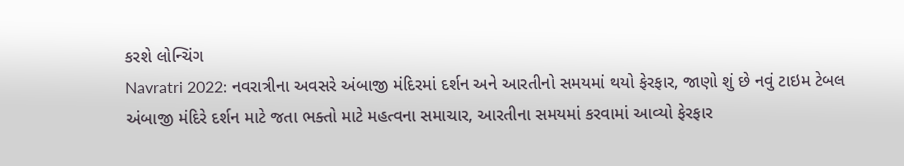કરશે લોન્ચિંગ
Navratri 2022: નવરાત્રીના અવસરે અંબાજી મંદિરમાં દર્શન અને આરતીનો સમયમાં થયો ફેરફાર, જાણો શું છે નવું ટાઇમ ટેબલ
અંબાજી મંદિરે દર્શન માટે જતા ભક્તો માટે મહત્વના સમાચાર, આરતીના સમયમાં કરવામાં આવ્યો ફેરફાર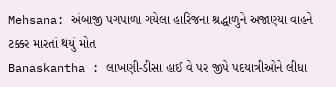Mehsana: અંબાજી પગપાળા ગયેલા હારિજના શ્રદ્ધાળુને અજાણ્યા વાહને ટક્કર મારતાં થયું મોત
Banaskantha : લાખણી-ડીસા હાઈ વે પર જીપે પદયાત્રીઓને લીધા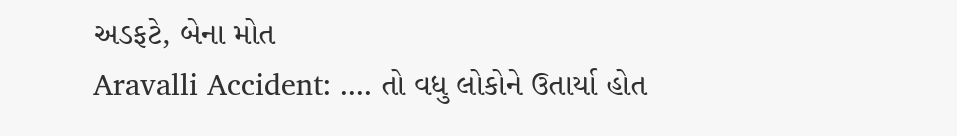અડફટે, બેના મોત
Aravalli Accident: .... તો વધુ લોકોને ઉતાર્યા હોત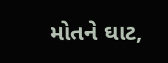મોતને ઘાટ,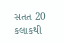સતત 20 કલાકથી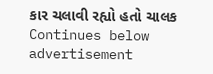કાર ચલાવી રહ્યો હતો ચાલક
Continues below advertisement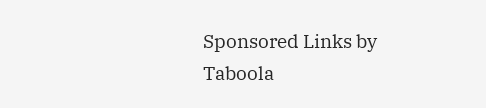Sponsored Links by Taboola